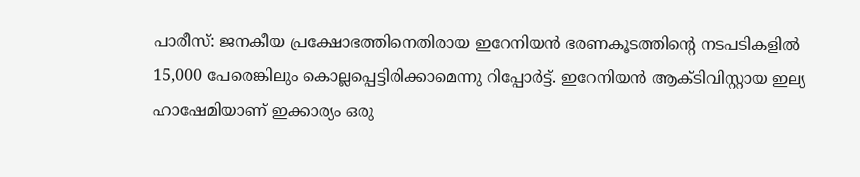പാരീസ്: ജനകീയ പ്രക്ഷോഭത്തിനെതിരായ ഇറേനിയൻ ഭരണകൂടത്തിന്റെ നടപടികളിൽ 15,000 പേരെങ്കിലും കൊല്ലപ്പെട്ടിരിക്കാമെന്നു റിപ്പോർട്ട്. ഇറേനിയൻ ആക്ടിവിസ്റ്റായ ഇല്യ ഹാഷേമിയാണ് ഇക്കാര്യം ഒരു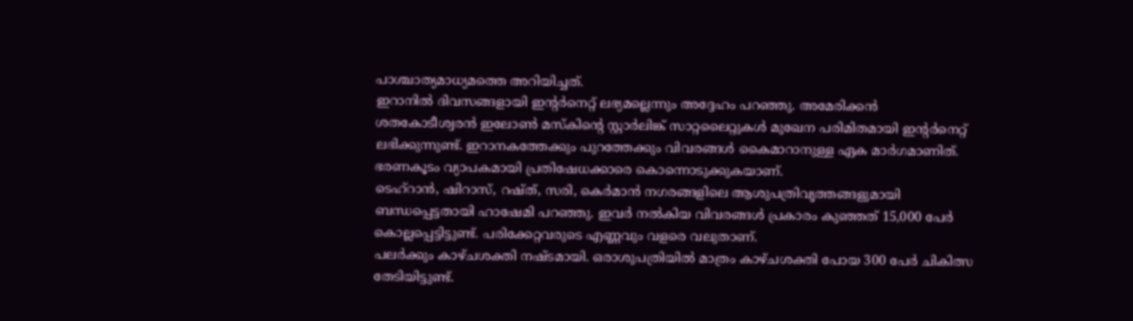പാശ്ചാത്യമാധ്യമത്തെ അറിയിച്ചത്.
ഇറാനിൽ ദിവസങ്ങളായി ഇന്റർനെറ്റ് ലഭ്യമല്ലെന്നും അദ്ദേഹം പറഞ്ഞു. അമേരിക്കൻ ശതകോടീശ്വരൻ ഇലോൺ മസ്കിന്റെ സ്റ്റാർലിങ്ക് സാറ്റലൈറ്റുകൾ മുഖേന പരിമിതമായി ഇന്റർനെറ്റ് ലഭിക്കുന്നുണ്ട്. ഇറാനകത്തേക്കും പുറത്തേക്കും വിവരങ്ങൾ കൈമാറാനുള്ള ഏക മാർഗമാണിത്. ഭരണകൂടം വ്യാപകമായി പ്രതിഷേധക്കാരെ കൊന്നൊടുക്കുകയാണ്.
ടെഹ്റാൻ, ഷിറാസ്, റഷ്ത്, സരി, കെർമാൻ നഗരങ്ങളിലെ ആശുപത്രിവൃത്തങ്ങളുമായി ബന്ധപ്പെട്ടതായി ഹാഷേമി പറഞ്ഞു. ഇവർ നൽകിയ വിവരങ്ങൾ പ്രകാരം കുഞ്ഞത് 15,000 പേർ കൊല്ലപ്പെട്ടിട്ടുണ്ട്. പരിക്കേറ്റവരുടെ എണ്ണവും വളരെ വലുതാണ്.
പലർക്കും കാഴ്ചശക്തി നഷ്ടമായി. ഒരാശുപത്രിയിൽ മാത്രം കാഴ്ചശക്തി പോയ 300 പേർ ചികിത്സ തേടിയിട്ടുണ്ട്.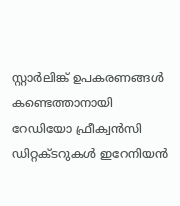സ്റ്റാർലിങ്ക് ഉപകരണങ്ങൾ കണ്ടെത്താനായി റേഡിയോ ഫ്രീക്വൻസി ഡിറ്റക്ടറുകൾ ഇറേനിയൻ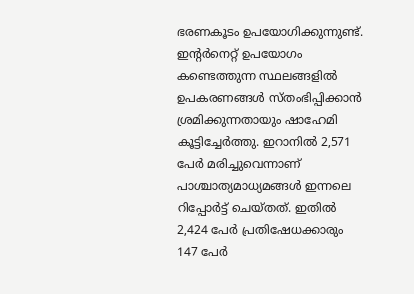ഭരണകൂടം ഉപയോഗിക്കുന്നുണ്ട്.
ഇന്റർനെറ്റ് ഉപയോഗം കണ്ടെത്തുന്ന സ്ഥലങ്ങളിൽ ഉപകരണങ്ങൾ സ്തംഭിപ്പിക്കാൻ ശ്രമിക്കുന്നതായും ഷാഹേമി കൂട്ടിച്ചേർത്തു. ഇറാനിൽ 2,571 പേർ മരിച്ചുവെന്നാണ് പാശ്ചാത്യമാധ്യമങ്ങൾ ഇന്നലെ റിപ്പോർട്ട് ചെയ്തത്. ഇതിൽ 2,424 പേർ പ്രതിഷേധക്കാരും 147 പേർ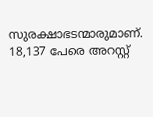സുരക്ഷാഭടന്മാരുമാണ്. 18,137 പേരെ അറസ്റ്റ്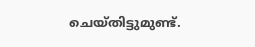ചെയ്തിട്ടുമുണ്ട്.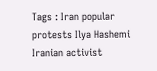Tags : Iran popular protests Ilya Hashemi Iranian activist